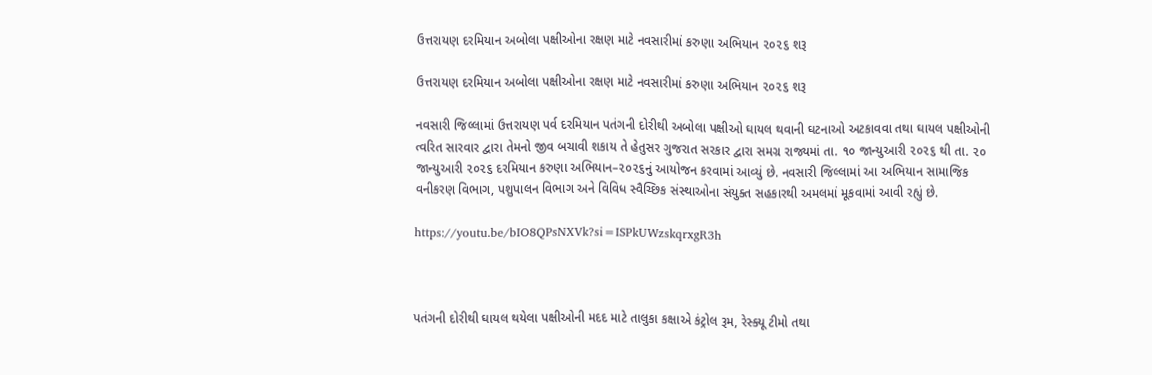ઉત્તરાયણ દરમિયાન અબોલા પક્ષીઓના રક્ષણ માટે નવસારીમાં કરુણા અભિયાન ૨૦૨૬ શરૂ

ઉત્તરાયણ દરમિયાન અબોલા પક્ષીઓના રક્ષણ માટે નવસારીમાં કરુણા અભિયાન ૨૦૨૬ શરૂ

નવસારી જિલ્લામાં ઉત્તરાયણ પર્વ દરમિયાન પતંગની દોરીથી અબોલા પક્ષીઓ ઘાયલ થવાની ઘટનાઓ અટકાવવા તથા ઘાયલ પક્ષીઓની ત્વરિત સારવાર દ્વારા તેમનો જીવ બચાવી શકાય તે હેતુસર ગુજરાત સરકાર દ્વારા સમગ્ર રાજ્યમાં તા. ૧૦ જાન્યુઆરી ૨૦૨૬ થી તા. ૨૦ જાન્યુઆરી ૨૦૨૬ દરમિયાન કરુણા અભિયાન–૨૦૨૬નું આયોજન કરવામાં આવ્યું છે. નવસારી જિલ્લામાં આ અભિયાન સામાજિક વનીકરણ વિભાગ, પશુપાલન વિભાગ અને વિવિધ સ્વૈચ્છિક સંસ્થાઓના સંયુક્ત સહકારથી અમલમાં મૂકવામાં આવી રહ્યું છે.

https://youtu.be/bIO8QPsNXVk?si=ISPkUWzskqrxgR3h



પતંગની દોરીથી ઘાયલ થયેલા પક્ષીઓની મદદ માટે તાલુકા કક્ષાએ કંટ્રોલ રૂમ, રેસ્ક્યૂ ટીમો તથા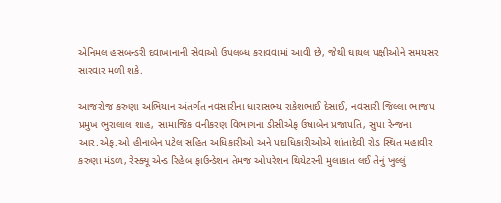એનિમલ હસબન્ડરી દવાખાનાની સેવાઓ ઉપલબ્ધ કરાવવામાં આવી છે, જેથી ઘાયલ પક્ષીઓને સમયસર સારવાર મળી શકે.

આજરોજ કરુણા અભિયાન અંતર્ગત નવસારીના ધારાસભ્ય રાકેશભાઈ દેસાઈ, નવસારી જિલ્લા ભાજપ પ્રમુખ ભુરાલાલ શાહ, સામાજિક વનીકરણ વિભાગના ડીસીએફ ઉષાબેન પ્રજાપતિ, સુપા રેન્જના આર.એફ.ઓ હીનાબેન પટેલ સહિત અધિકારીઓ અને પદાધિકારીઓએ શાંતાદેવી રોડ સ્થિત મહાવીર કરુણા મંડળ, રેસ્ક્યૂ એન્ડ રિહેબ ફાઉન્ડેશન તેમજ ઓપરેશન થિયેટરની મુલાકાત લઈ તેનું ખુલ્લું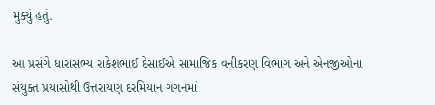મુક્યું હતું.

આ પ્રસંગે ધારાસભ્ય રાકેશભાઈ દેસાઈએ સામાજિક વનીકરણ વિભાગ અને એનજીઓના સંયુક્ત પ્રયાસોથી ઉત્તરાયણ દરમિયાન ગગનમાં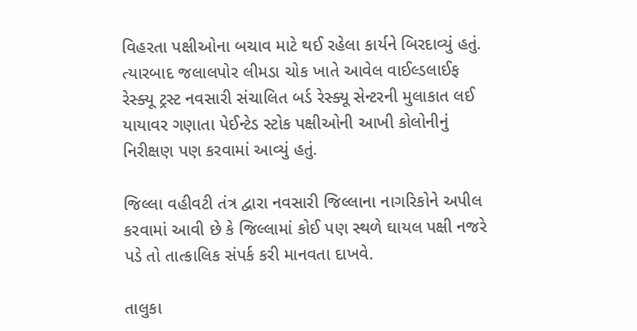વિહરતા પક્ષીઓના બચાવ માટે થઈ રહેલા કાર્યને બિરદાવ્યું હતું. ત્યારબાદ જલાલપોર લીમડા ચોક ખાતે આવેલ વાઈલ્ડલાઈફ રેસ્ક્યૂ ટ્રસ્ટ નવસારી સંચાલિત બર્ડ રેસ્ક્યૂ સેન્ટરની મુલાકાત લઈ યાયાવર ગણાતા પેઈન્ટેડ સ્ટોક પક્ષીઓની આખી કોલોનીનું નિરીક્ષણ પણ કરવામાં આવ્યું હતું.

જિલ્લા વહીવટી તંત્ર દ્વારા નવસારી જિલ્લાના નાગરિકોને અપીલ કરવામાં આવી છે કે જિલ્લામાં કોઈ પણ સ્થળે ઘાયલ પક્ષી નજરે પડે તો તાત્કાલિક સંપર્ક કરી માનવતા દાખવે.

તાલુકા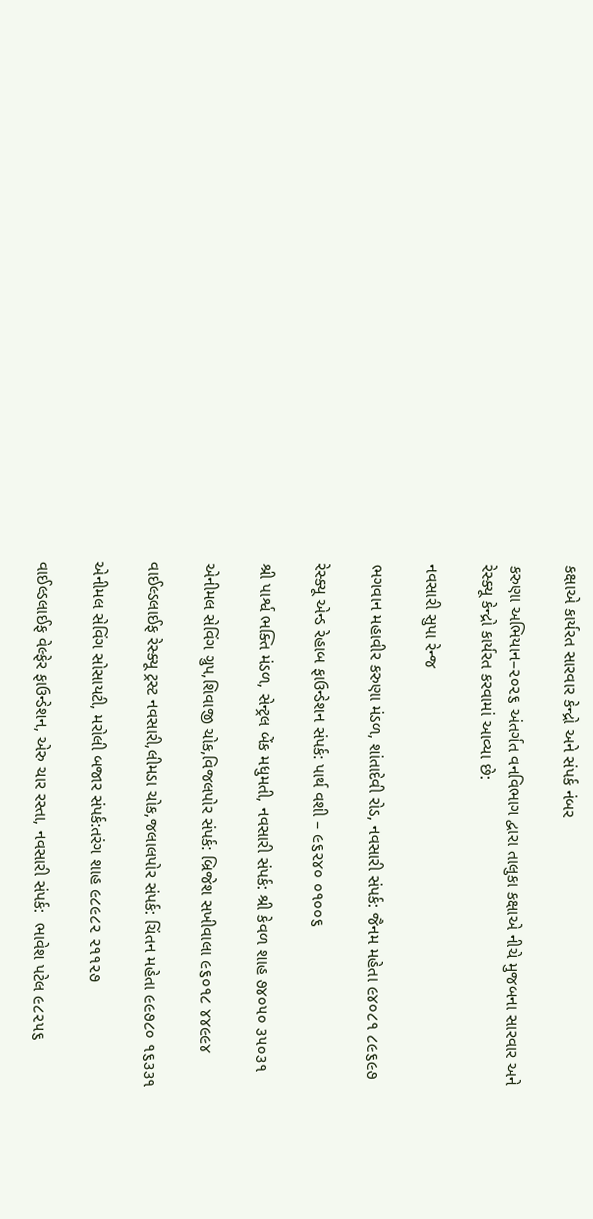કક્ષાએ કાર્યરત સારવાર કેન્દ્રો અને સંપર્ક નંબર

કરુણા અભિયાન–૨૦૨૬ અંતર્ગત વનવિભાગ દ્વારા તાલુકા કક્ષાએ નીચે મુજબના સારવાર અને રેસ્ક્યૂ કેન્દ્રો કાર્યરત કરવામાં આવ્યા છે:

નવસારી સુપા રેન્જ

ભગવાન મહાવીર કરુણા મંડળ, શાંતાદેવી રોડ, નવસારી સંપર્ક: જૈનમ મહેતા ૯૪૦૮૧ ૮૯૬૯૭

રેસ્ક્યૂ એન્ડ રેહાબ ફાઉન્ડેશન સંપર્ક: પાર્થ વશી – ૯૬૨૪૦ ૦૧૦૦૬

શ્રી પાર્શ્વ ભક્તિ મંડળ, સેન્ટ્રલ બેંક મધુમતી, નવસારી સંપર્ક: શ્રી કેવળ શાહ ૭૪૦૫૦ ૩૫૦૩૧

એનીમલ સેવિંગ ગ્રુપ,શિવાજી ચોક,વિજલપોર સંપર્ક: બ્રિજેશ સખીવાલા ૯૬૦૧૮ ૪૪૯૯૪

વાઈલ્ડલાઈફ રેસ્ક્યૂ ટ્રસ્ટ નવસારી,લીમડા ચોક,જલાલપોર સંપર્ક: ચિંતન મહેતા ૯૯૭૮૦ ૧૬૩૩૧

એનીમલ સેવિંગ સોસાયટી, મરોલી બજાર સંપર્ક:તરંગ શાહ ૯૮૯૮૨ ૨૧૧૨૭

વાઈલ્ડલાઈફ વેલ્ફેર ફાઉન્ડેશન, એરુ ચાર રસ્તા, નવસારી સંપર્ક:  ભાવેશ પટેલ ૯૮૨૫૬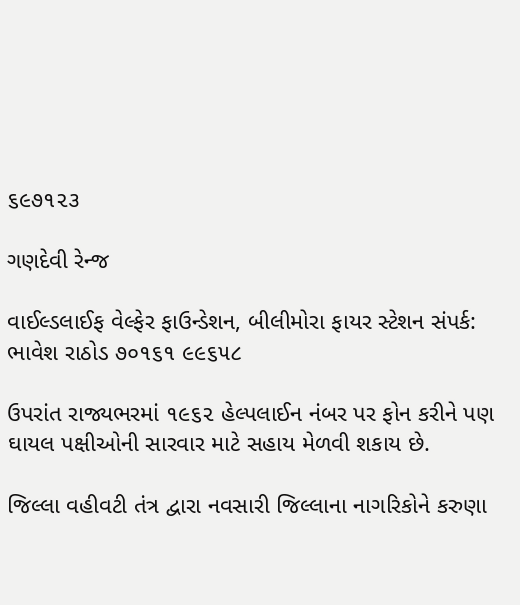૬૯૭૧૨૩

ગણદેવી રેન્જ

વાઈલ્ડલાઈફ વેલ્ફેર ફાઉન્ડેશન, બીલીમોરા ફાયર સ્ટેશન સંપર્ક:  ભાવેશ રાઠોડ ૭૦૧૬૧ ૯૯૬૫૮

ઉપરાંત રાજ્યભરમાં ૧૯૬૨ હેલ્પલાઈન નંબર પર ફોન કરીને પણ ઘાયલ પક્ષીઓની સારવાર માટે સહાય મેળવી શકાય છે.

જિલ્લા વહીવટી તંત્ર દ્વારા નવસારી જિલ્લાના નાગરિકોને કરુણા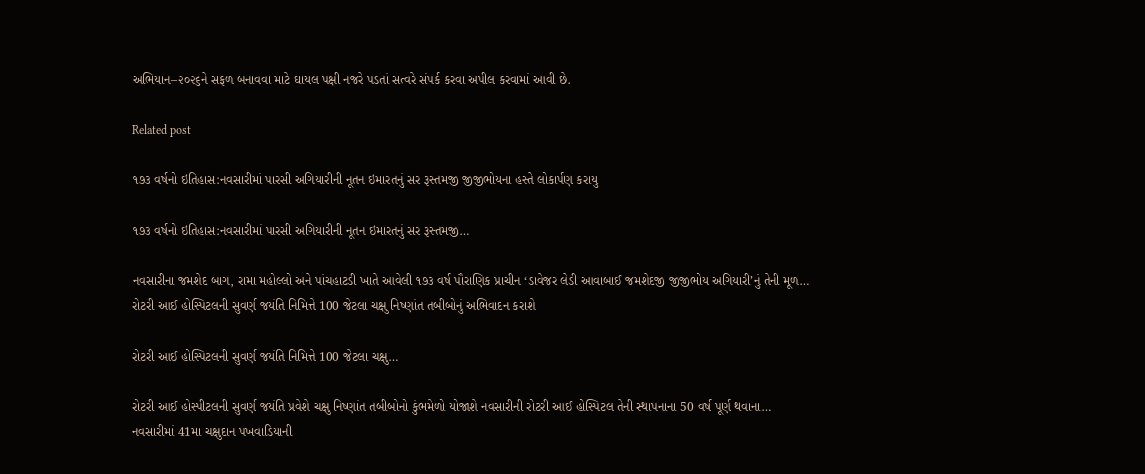અભિયાન–૨૦૨૬ને સફળ બનાવવા માટે ઘાયલ પક્ષી નજરે પડતાં સત્વરે સંપર્ક કરવા અપીલ કરવામાં આવી છે.

Related post

૧૭૩ વર્ષનો ઇતિહાસ:નવસારીમાં પારસી અગિયારીની નૂતન ઇમારતનું સર રૂસ્તમજી જીજીભોયના હસ્તે લોકાર્પણ કરાયુ

૧૭૩ વર્ષનો ઇતિહાસ:નવસારીમાં પારસી અગિયારીની નૂતન ઇમારતનું સર રૂસ્તમજી…

નવસારીના જમશેદ બાગ, રામા મહોલ્લો અને પાંચહાટડી ખાતે આવેલી ૧૭૩ વર્ષ પૌરાણિક પ્રાચીન ‘ડાવેજર લેડી આવાબાઈ જમશેદજી જીજીભોય અગિયારી’નું તેની મૂળ…
રોટરી આઈ હોસ્પિટલની સુવર્ણ જયંતિ નિમિત્તે 100 જેટલા ચક્ષુ નિષ્ણાંત તબીબોનું અભિવાદન કરાશે

રોટરી આઈ હોસ્પિટલની સુવર્ણ જયંતિ નિમિત્તે 100 જેટલા ચક્ષુ…

રોટરી આઈ હોસ્પીટલની સુવર્ણ જયંતિ પ્રવેશે ચક્ષુ નિષ્ણાંત તબીબોનો કુંભમેળો યોજાશે નવસારીની રોટરી આઈ હોસ્પિટલ તેની સ્થાપનાના 50 વર્ષ પૂર્ણ થવાના…
નવસારીમાં 41મા ચક્ષુદાન પખવાડિયાની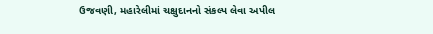ઉજવણી, મહારેલીમાં ચક્ષુદાનનો સંકલ્પ લેવા અપીલ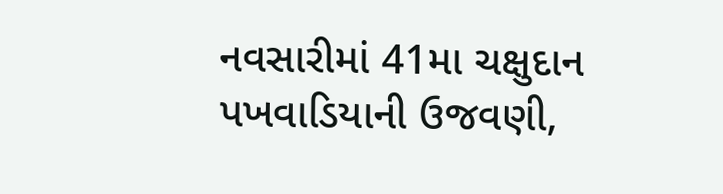નવસારીમાં 41મા ચક્ષુદાન પખવાડિયાની ઉજવણી,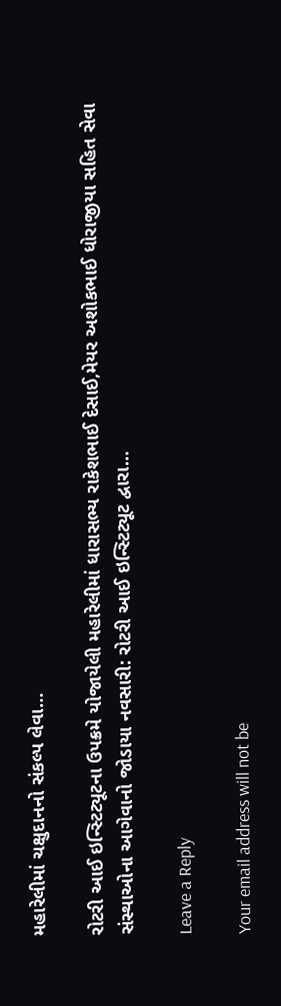મહારેલીમાં ચક્ષુદાનનો સંકલ્પ લેવા…

રોટરી આઈ ઇન્સ્ટિટ્યૂટના ઉપક્રમે યોજાયેલી મહારેલીમાં ધારાસભ્ય રાકેશભાઈ દેસાઈ,મેયર અશોકભાઈ ધોરાજીયા સહિત સેવા સંસ્થાઓના આગેવાનો જોડાયા નવસારી: રોટરી આઈ ઇન્સ્ટિટ્યૂટ દ્વારા…

Leave a Reply

Your email address will not be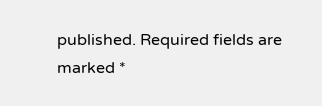published. Required fields are marked *